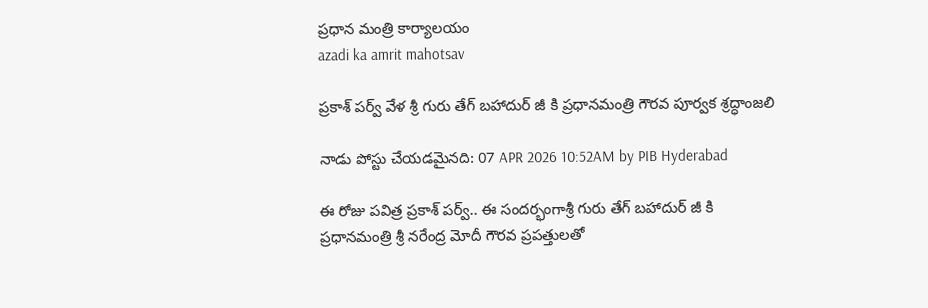ప్రధాన మంత్రి కార్యాలయం
azadi ka amrit mahotsav

ప్రకాశ్ పర్వ్ వేళ శ్రీ గురు తేగ్ బహాదుర్ జీ కి ప్రధానమంత్రి గౌరవ పూర్వక శ్రద్ధాంజలి

నాడు పోస్టు చేయడమైనది: 07 APR 2026 10:52AM by PIB Hyderabad

ఈ రోజు పవిత్ర ప్రకాశ్ పర్వ్.. ఈ సందర్భంగాశ్రీ గురు తేగ్ బహాదుర్ జీ కి ప్రధానమంత్రి శ్రీ నరేంద్ర మోదీ గౌరవ ప్రపత్తులతో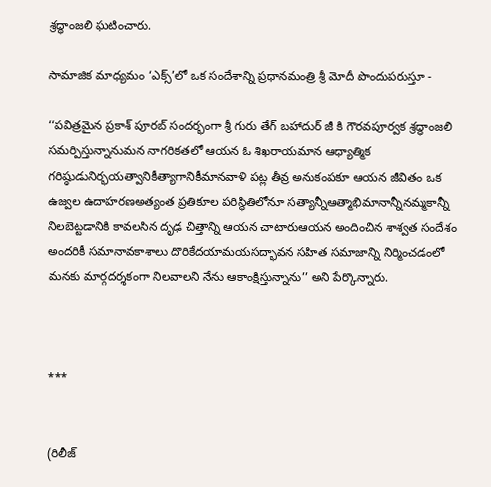శ్రద్ధాంజలి ఘటించారు.

సామాజిక మాధ్యమం ‘ఎక్స్’లో ఒక సందేశాన్ని ప్రధానమంత్రి శ్రీ మోదీ పొందుపరుస్తూ -

‘‘పవిత్రమైన ప్రకాశ్ పూరబ్ సందర్భంగా శ్రీ గురు తేగ్ బహాదుర్ జీ కి గౌరవపూర్వక శ్రద్ధాంజలి సమర్పిస్తున్నానుమన నాగరికతలో ఆయన ఓ శిఖరాయమాన ఆధ్యాత్మిక గరిష్ఠుడునిర్భయత్వానికీత్యాగానికీమానవాళి పట్ల తీవ్ర అనుకంపకూ ఆయన జీవితం ఒక ఉజ్వల ఉదాహరణఅత్యంత ప్రతికూల పరిస్థితిలోనూ సత్యాన్నీఆత్మాభిమానాన్నీనమ్మకాన్నీ నిలబెట్టడానికి కావలసిన దృఢ చిత్తాన్ని ఆయన చాటారుఆయన అందించిన శాశ్వత సందేశం అందరికీ సమానావకాశాలు దొరికేదయామయసద్భావన సహిత సమాజాన్ని నిర్మించడంలో మనకు మార్గదర్శకంగా నిలవాలని నేను ఆకాంక్షిస్తున్నాను’’ అని పేర్కొన్నారు.



***


(రిలీజ్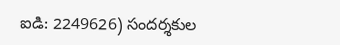ఐడి: 2249626) సందర్శకుల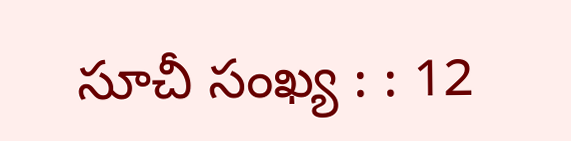సూచీ సంఖ్య : : 12